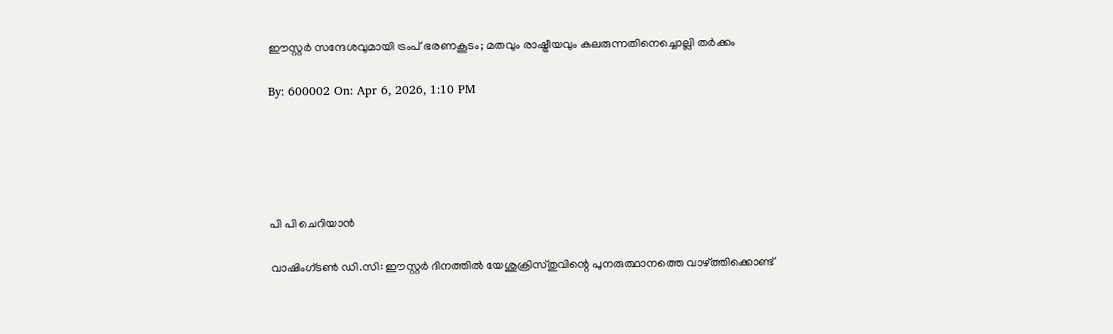ഈസ്റ്റര്‍ സന്ദേശവുമായി ട്രംപ് ഭരണകൂടം; മതവും രാഷ്ട്രീയവും കലരുന്നതിനെച്ചൊല്ലി തര്‍ക്കം

By: 600002 On: Apr 6, 2026, 1:10 PM





പി പി ചെറിയാന്‍

വാഷിംഗ്ടണ്‍ ഡി.സി: ഈസ്റ്റര്‍ ദിനത്തില്‍ യേശുക്രിസ്തുവിന്റെ പുനരുത്ഥാനത്തെ വാഴ്ത്തിക്കൊണ്ട്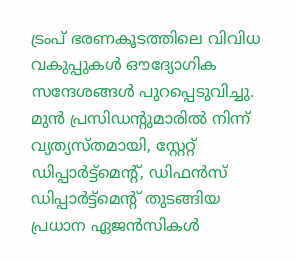ട്രംപ് ഭരണകൂടത്തിലെ വിവിധ വകുപ്പുകള്‍ ഔദ്യോഗിക സന്ദേശങ്ങള്‍ പുറപ്പെടുവിച്ചു. മുന്‍ പ്രസിഡന്റുമാരില്‍ നിന്ന് വ്യത്യസ്തമായി, സ്റ്റേറ്റ് ഡിപ്പാര്‍ട്ട്മെന്റ്, ഡിഫന്‍സ് ഡിപ്പാര്‍ട്ട്മെന്റ് തുടങ്ങിയ പ്രധാന ഏജന്‍സികള്‍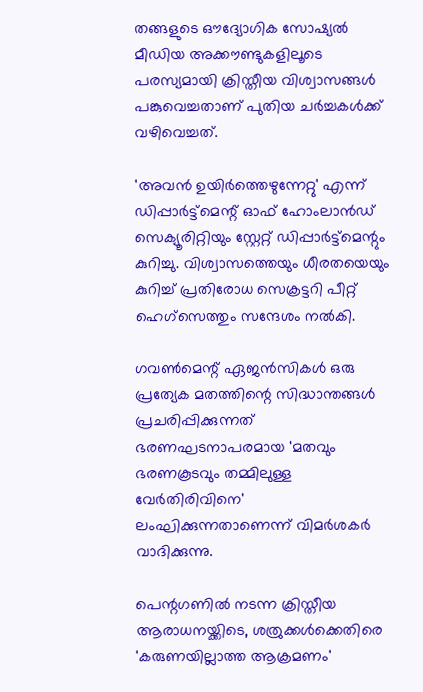തങ്ങളുടെ ഔദ്യോഗിക സോഷ്യല്‍ മീഡിയ അക്കൗണ്ടുകളിലൂടെ പരസ്യമായി ക്രിസ്തീയ വിശ്വാസങ്ങള്‍ പങ്കുവെച്ചതാണ് പുതിയ ചര്‍ച്ചകള്‍ക്ക് വഴിവെച്ചത്.

'അവന്‍ ഉയിര്‍ത്തെഴുന്നേറ്റു' എന്ന് ഡിപ്പാര്‍ട്ട്മെന്റ് ഓഫ് ഹോംലാന്‍ഡ് സെക്യൂരിറ്റിയും സ്റ്റേറ്റ് ഡിപ്പാര്‍ട്ട്മെന്റും കുറിച്ചു. വിശ്വാസത്തെയും ധീരതയെയും കുറിച്ച് പ്രതിരോധ സെക്രട്ടറി പീറ്റ് ഹെഗ്സെത്തും സന്ദേശം നല്‍കി.

ഗവണ്‍മെന്റ് ഏജന്‍സികള്‍ ഒരു പ്രത്യേക മതത്തിന്റെ സിദ്ധാന്തങ്ങള്‍ പ്രചരിപ്പിക്കുന്നത് ഭരണഘടനാപരമായ 'മതവും ഭരണകൂടവും തമ്മിലുള്ള വേര്‍തിരിവിനെ' ലംഘിക്കുന്നതാണെന്ന് വിമര്‍ശകര്‍ വാദിക്കുന്നു.

പെന്റഗണില്‍ നടന്ന ക്രിസ്തീയ ആരാധനയ്ക്കിടെ, ശത്രുക്കള്‍ക്കെതിരെ 'കരുണയില്ലാത്ത ആക്രമണം'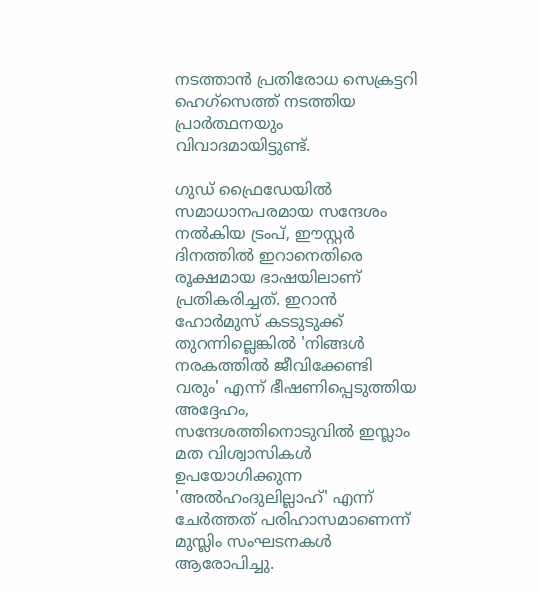നടത്താന്‍ പ്രതിരോധ സെക്രട്ടറി ഹെഗ്സെത്ത് നടത്തിയ പ്രാര്‍ത്ഥനയും വിവാദമായിട്ടുണ്ട്.

ഗുഡ് ഫ്രൈഡേയില്‍ സമാധാനപരമായ സന്ദേശം നല്‍കിയ ട്രംപ്, ഈസ്റ്റര്‍ ദിനത്തില്‍ ഇറാനെതിരെ രൂക്ഷമായ ഭാഷയിലാണ് പ്രതികരിച്ചത്. ഇറാന്‍ ഹോര്‍മുസ് കടടുടുക്ക് തുറന്നില്ലെങ്കില്‍ 'നിങ്ങള്‍ നരകത്തില്‍ ജീവിക്കേണ്ടി വരും' എന്ന് ഭീഷണിപ്പെടുത്തിയ അദ്ദേഹം, സന്ദേശത്തിനൊടുവില്‍ ഇസ്ലാം മത വിശ്വാസികള്‍ ഉപയോഗിക്കുന്ന 'അല്‍ഹംദുലില്ലാഹ്' എന്ന് ചേര്‍ത്തത് പരിഹാസമാണെന്ന് മുസ്ലിം സംഘടനകള്‍ ആരോപിച്ചു.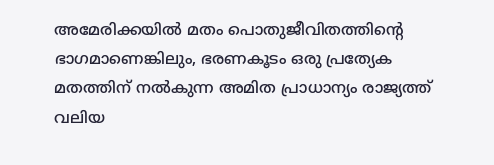അമേരിക്കയില്‍ മതം പൊതുജീവിതത്തിന്റെ ഭാഗമാണെങ്കിലും, ഭരണകൂടം ഒരു പ്രത്യേക മതത്തിന് നല്‍കുന്ന അമിത പ്രാധാന്യം രാജ്യത്ത് വലിയ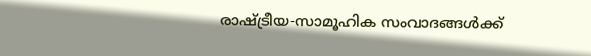രാഷ്ട്രീയ-സാമൂഹിക സംവാദങ്ങള്‍ക്ക്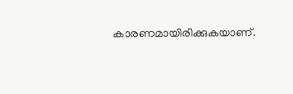കാരണമായിരിക്കുകയാണ്.